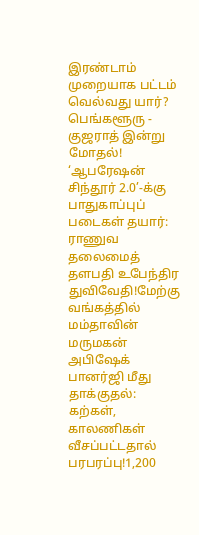இரண்டாம் முறையாக பட்டம் வெல்வது யார்? பெங்களூரு - குஜராத் இன்று மோதல்! ‘ஆபரேஷன் சிந்தூர் 2.0’-க்கு பாதுகாப்புப் படைகள் தயார்: ராணுவ தலைமைத் தளபதி உபேந்திர துவிவேதி!மேற்கு வங்கத்தில் மம்தாவின் மருமகன் அபிஷேக் பானர்ஜி மீது தாக்குதல்: கற்கள், காலணிகள் வீசப்பட்டதால் பரபரப்பு!1,200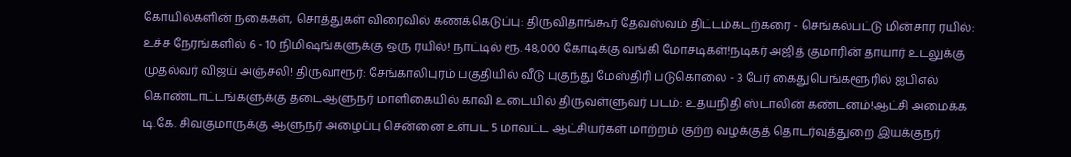கோயில்களின் நகைகள், சொத்துகள் விரைவில் கணக்கெடுப்பு: திருவிதாங்கூர் தேவஸ்வம் திட்டம்கடற்கரை - செங்கல்பட்டு மின்சார ரயில்: உச்ச நேரங்களில் 6 - 10 நிமிஷங்களுக்கு ஒரு ரயில்! நாட்டில் ரூ. 48,000 கோடிக்கு வங்கி மோசடிகள்!நடிகர் அஜித் குமாரின் தாயார் உடலுக்கு முதல்வர் விஜய் அஞ்சலி! திருவாரூர்: சேங்காலிபுரம் பகுதியில் வீடு புகுந்து மேஸ்திரி படுகொலை - 3 பேர் கைதுபெங்களூரில் ஐபிஎல் கொண்டாட்டங்களுக்கு தடைஆளுநர் மாளிகையில் காவி உடையில் திருவள்ளுவர் படம்: உதயநிதி ஸ்டாலின் கண்டனம்!ஆட்சி அமைக்க டி.கே. சிவகுமாருக்கு ஆளுநர் அழைப்பு சென்னை உள்பட 5 மாவட்ட ஆட்சியர்கள் மாற்றம் குற்ற வழக்குத் தொடர்வுத்துறை இயக்குநர்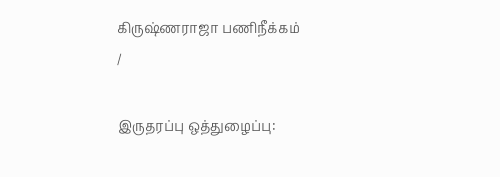கிருஷ்ணராஜா பணிநீக்கம்
/

இருதரப்பு ஒத்துழைப்பு: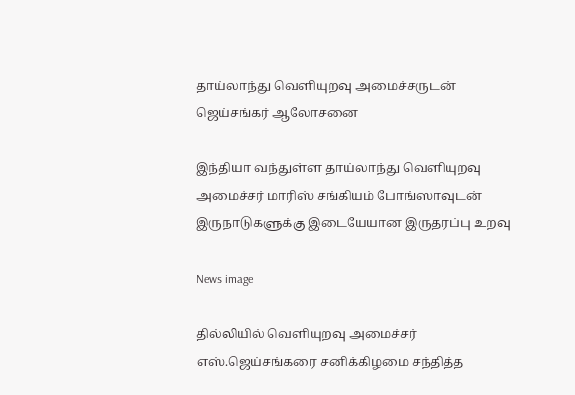தாய்லாந்து வெளியுறவு அமைச்சருடன் ஜெய்சங்கர் ஆலோசனை

இந்தியா வந்துள்ள தாய்லாந்து வெளியுறவு அமைச்சர் மாரிஸ் சங்கியம் போங்ஸாவுடன் இருநாடுகளுக்கு இடையேயான இருதரப்பு உறவு

News image

தில்லியில் வெளியுறவு அமைச்சர் எஸ்.ஜெய்சங்கரை சனிக்கிழமை சந்தித்த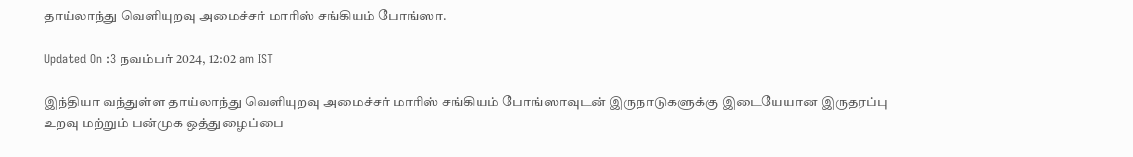தாய்லாந்து வெளியுறவு அமைச்சர் மாரிஸ் சங்கியம் போங்ஸா.

Updated On :3 நவம்பர் 2024, 12:02 am IST

இந்தியா வந்துள்ள தாய்லாந்து வெளியுறவு அமைச்சர் மாரிஸ் சங்கியம் போங்ஸாவுடன் இருநாடுகளுக்கு இடையேயான இருதரப்பு உறவு மற்றும் பன்முக ஒத்துழைப்பை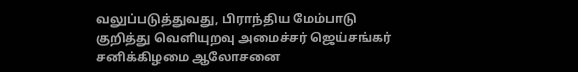வலுப்படுத்துவது, பிராந்திய மேம்பாடு குறித்து வெளியுறவு அமைச்சர் ஜெய்சங்கர் சனிக்கிழமை ஆலோசனை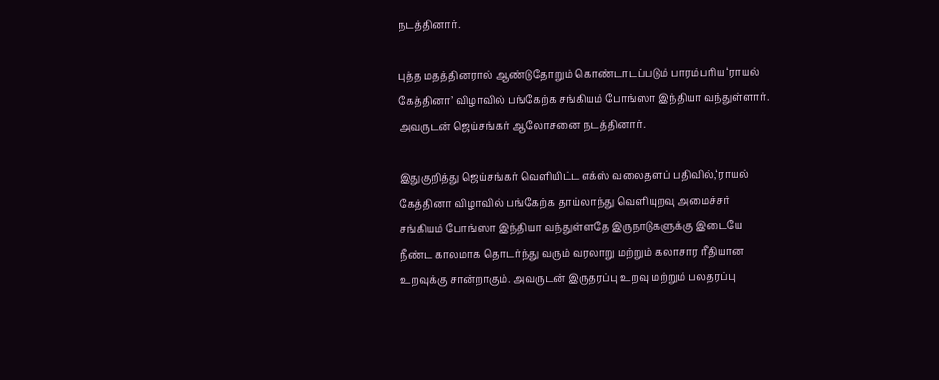நடத்தினார்.

புத்த மதத்தினரால் ஆண்டுதோறும் கொண்டாடப்படும் பாரம்பரிய ‘ராயல் கேத்தினா’ விழாவில் பங்கேற்க சங்கியம் போங்ஸா இந்தியா வந்துள்ளார். அவருடன் ஜெய்சங்கர் ஆலோசனை நடத்தினார்.

இதுகுறித்து ஜெய்சங்கர் வெளியிட்ட எக்ஸ் வலைதளப் பதிவில்,‘ராயல் கேத்தினா விழாவில் பங்கேற்க தாய்லாந்து வெளியுறவு அமைச்சர் சங்கியம் போங்ஸா இந்தியா வந்துள்ளதே இருநாடுகளுக்கு இடையே நீண்ட காலமாக தொடர்ந்து வரும் வரலாறு மற்றும் கலாசார ரீதியான உறவுக்கு சான்றாகும். அவருடன் இருதரப்பு உறவு மற்றும் பலதரப்பு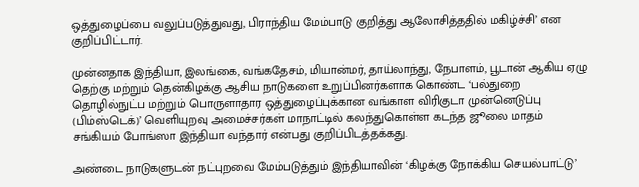ஒத்துழைப்பை வலுப்படுத்துவது, பிராந்திய மேம்பாடு குறித்து ஆலோசித்ததில் மகிழ்ச்சி’ என குறிப்பிட்டார்.

முன்னதாக இந்தியா, இலங்கை, வங்கதேசம், மியான்மர், தாய்லாந்து, நேபாளம், பூடான் ஆகிய ஏழு தெற்கு மற்றும் தென்கிழக்கு ஆசிய நாடுகளை உறுப்பினர்களாக கொண்ட ‘பல்துறை தொழில்நுட்ப மற்றும் பொருளாதார ஒத்துழைப்புக்கான வங்காள விரிகுடா முன்னெடுப்பு (பிம்ஸ்டெக்)’ வெளியுறவு அமைச்சர்கள் மாநாட்டில் கலந்துகொள்ள கடந்த ஜூலை மாதம் சங்கியம் போங்ஸா இந்தியா வந்தார் என்பது குறிப்பிடத்தக்கது.

அண்டை நாடுகளுடன் நட்புறவை மேம்படுத்தும் இந்தியாவின் ‘கிழக்கு நோக்கிய செயல்பாட்டு’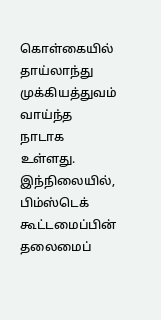கொள்கையில் தாய்லாந்து முக்கியத்துவம் வாய்ந்த நாடாக உள்ளது. இந்நிலையில், பிம்ஸ்டெக் கூட்டமைப்பின் தலைமைப்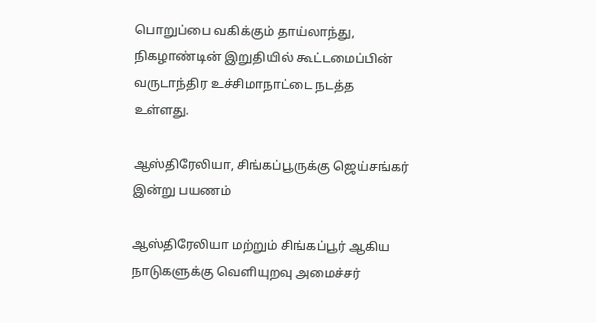பொறுப்பை வகிக்கும் தாய்லாந்து, நிகழாண்டின் இறுதியில் கூட்டமைப்பின் வருடாந்திர உச்சிமாநாட்டை நடத்த உள்ளது.

ஆஸ்திரேலியா, சிங்கப்பூருக்கு ஜெய்சங்கர் இன்று பயணம்

ஆஸ்திரேலியா மற்றும் சிங்கப்பூர் ஆகிய நாடுகளுக்கு வெளியுறவு அமைச்சர்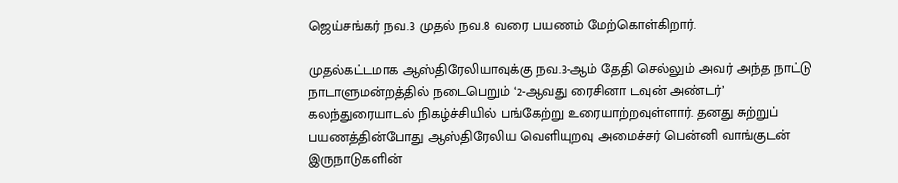ஜெய்சங்கர் நவ.3 முதல் நவ.8 வரை பயணம் மேற்கொள்கிறார்.

முதல்கட்டமாக ஆஸ்திரேலியாவுக்கு நவ.3-ஆம் தேதி செல்லும் அவர் அந்த நாட்டு நாடாளுமன்றத்தில் நடைபெறும் ‘2-ஆவது ரைசினா டவுன் அண்டர்’ கலந்துரையாடல் நிகழ்ச்சியில் பங்கேற்று உரையாற்றவுள்ளார். தனது சுற்றுப் பயணத்தின்போது ஆஸ்திரேலிய வெளியுறவு அமைச்சர் பென்னி வாங்குடன் இருநாடுகளின்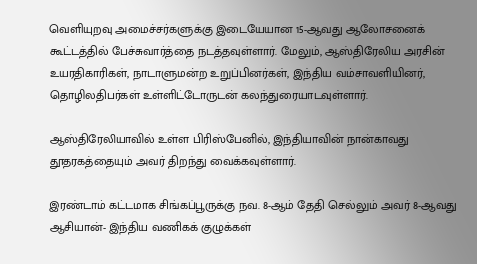வெளியுறவு அமைச்சர்களுக்கு இடையேயான 15-ஆவது ஆலோசனைக் கூட்டத்தில் பேச்சுவார்த்தை நடத்தவுள்ளார். மேலும், ஆஸ்திரேலிய அரசின் உயரதிகாரிகள், நாடாளுமன்ற உறுப்பினர்கள், இந்திய வம்சாவளியினர், தொழிலதிபர்கள் உள்ளிட்டோருடன் கலந்துரையாடவுள்ளார்.

ஆஸ்திரேலியாவில் உள்ள பிரிஸ்பேனில், இந்தியாவின் நான்காவது தூதரகத்தையும் அவர் திறந்து வைக்கவுள்ளார்.

இரண்டாம் கட்டமாக சிங்கப்பூருக்கு நவ. 8-ஆம் தேதி செல்லும் அவர் 8-ஆவது ஆசியான்- இந்திய வணிகக் குழுக்கள்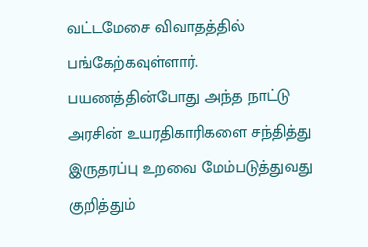வட்டமேசை விவாதத்தில் பங்கேற்கவுள்ளார். பயணத்தின்போது அந்த நாட்டு அரசின் உயரதிகாரிகளை சந்தித்து இருதரப்பு உறவை மேம்படுத்துவது குறித்தும்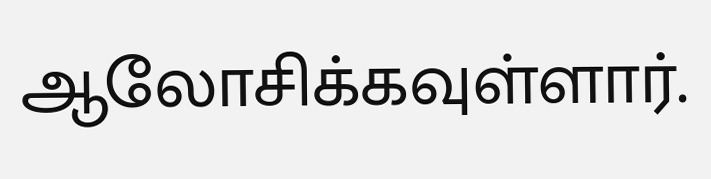ஆலோசிக்கவுள்ளார்.